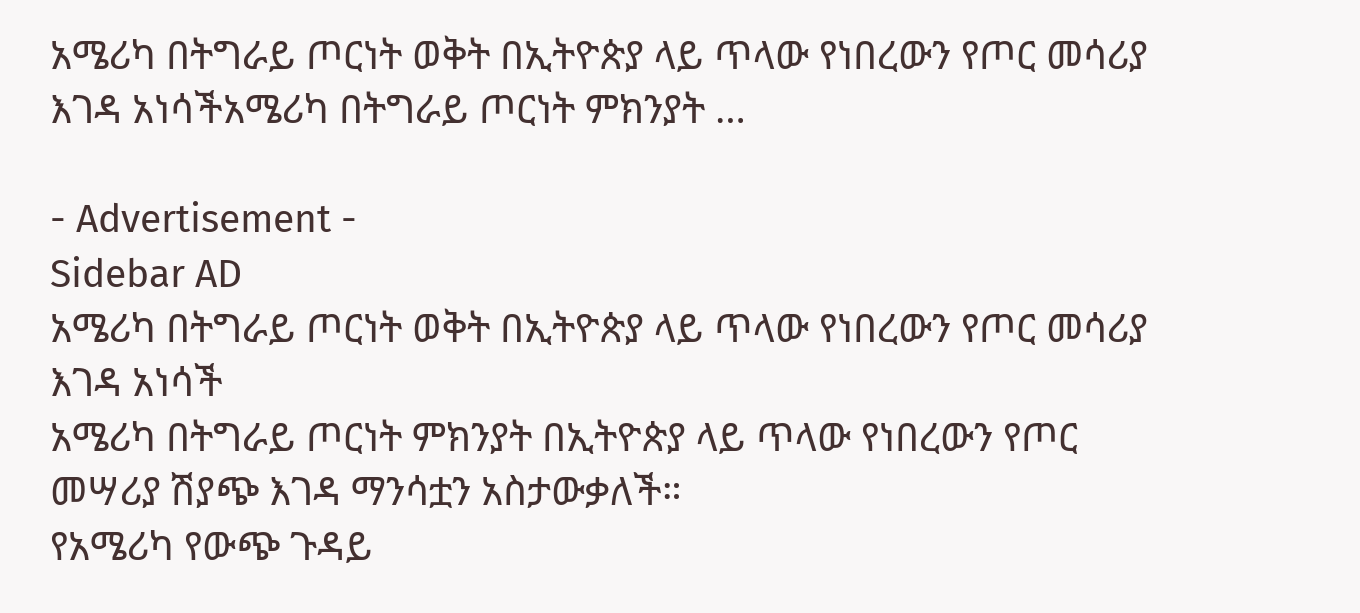አሜሪካ በትግራይ ጦርነት ወቅት በኢትዮጵያ ላይ ጥላው የነበረውን የጦር መሳሪያ እገዳ አነሳችአሜሪካ በትግራይ ጦርነት ምክንያት …

- Advertisement -
Sidebar AD
አሜሪካ በትግራይ ጦርነት ወቅት በኢትዮጵያ ላይ ጥላው የነበረውን የጦር መሳሪያ እገዳ አነሳች
አሜሪካ በትግራይ ጦርነት ምክንያት በኢትዮጵያ ላይ ጥላው የነበረውን የጦር መሣሪያ ሽያጭ እገዳ ማንሳቷን አስታውቃለች።
የአሜሪካ የውጭ ጉዳይ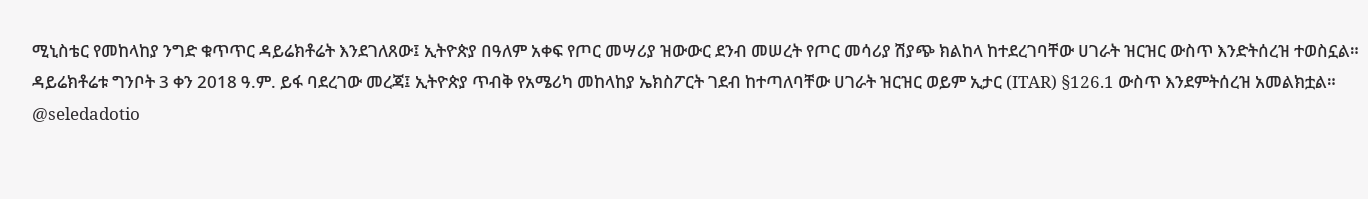ሚኒስቴር የመከላከያ ንግድ ቁጥጥር ዳይሬክቶሬት እንደገለጸው፤ ኢትዮጵያ በዓለም አቀፍ የጦር መሣሪያ ዝውውር ደንብ መሠረት የጦር መሳሪያ ሽያጭ ክልከላ ከተደረገባቸው ሀገራት ዝርዝር ውስጥ እንድትሰረዝ ተወስኗል።
ዳይሬክቶሬቱ ግንቦት 3 ቀን 2018 ዓ.ም. ይፋ ባደረገው መረጃ፤ ኢትዮጵያ ጥብቅ የአሜሪካ መከላከያ ኤክስፖርት ገደብ ከተጣለባቸው ሀገራት ዝርዝር ወይም ኢታር (ITAR) §126.1 ውስጥ እንደምትሰረዝ አመልክቷል።
@seledadotio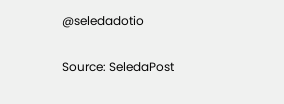@seledadotio

Source: SeledaPost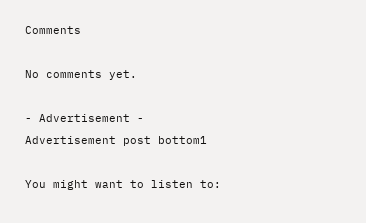Comments

No comments yet.

- Advertisement -
Advertisement post bottom1

You might want to listen to: